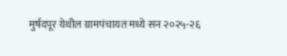मुर्षदपूर येथील ग्रामपंचायत मध्ये सन २०२५-२६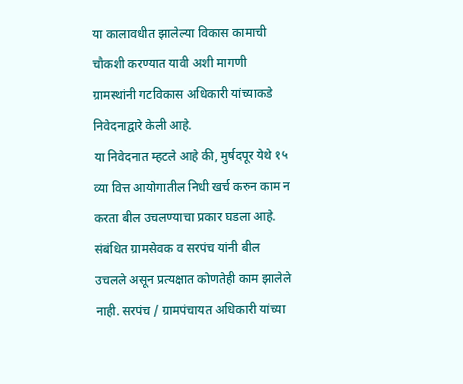या कालावधीत झालेल्या विकास कामाची चौकशी करण्यात यावी अशी मागणी ग्रामस्थांनी गटविकास अधिकारी यांच्याकडे निवेदनाद्वारे केली आहे.
या निवेदनात म्हटले आहे की, मुर्षदपूर येथे १५ व्या वित्त आयोगातील निधी खर्च करुन काम न करता बील उचलण्याचा प्रकार घडला आहे. संबंधित ग्रामसेवक व सरपंच यांनी बील उचलले असून प्रत्यक्षात कोणतेही काम झालेले नाही. सरपंच / ग्रामपंचायत अधिकारी यांच्या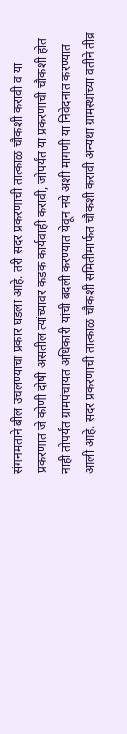संगनमताने बील उचलण्याचा प्रकार घडला आहे. तरी सदर प्रकरणाची तात्काळ चौकशी करावी व या प्रकरणात जे कोणी दोषी असतील त्यांच्यावर कडक कार्यवाही करावी, जोपर्यंत या प्रकरणाची चौकशी होत नाही तोपर्यंत ग्रामपंचायत अधिकारी यांची बदली करण्यात येवून नये अशी मागणी या निवेदनात करण्यात आली आहे. सदर प्रकरणाची तात्काळ चौकशी समितीमार्फत चौकशी करावी अन्यथा ग्रामस्थांच्या वतीने तीव्र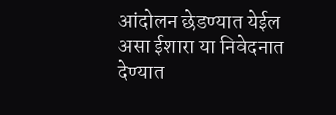आंदोलन छेडण्यात येईल असा ईशारा या निवेदनात देण्यात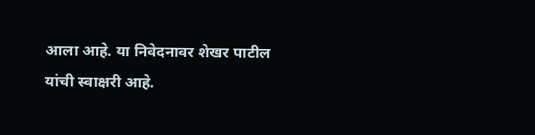आला आहे. या निवेदनावर शेखर पाटील यांची स्वाक्षरी आहे.